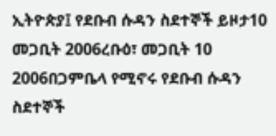ኢትዮጵያ፤ የደቡብ ሱዳን ስደተኞች ይዞታ10 መጋቢት 2006ረቡዕ፣ መጋቢት 10 2006በጋምቤላ የሚኖሩ የደቡብ ሱዳን ስደተኞች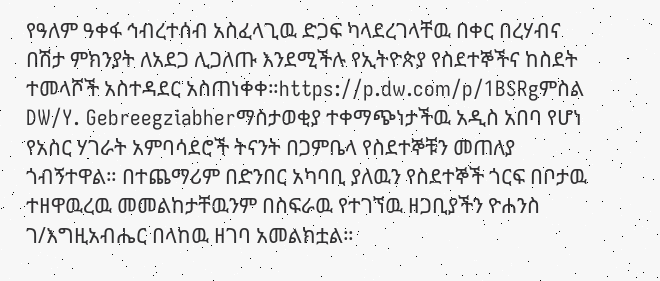የዓለም ዓቀፋ ኅብረተሰብ አስፈላጊዉ ድጋፍ ካላደረገላቸዉ በቀር በረሃብና በሽታ ምክንያት ለአደጋ ሊጋለጡ እንደሚችሉ የኢትዮጵያ የስደተኞችና ከስደት ተመላሾች አስተዳደር አስጠነቀቀ።https://p.dw.com/p/1BSRgምስል DW/Y. Gebreegziabherማስታወቂያ ተቀማጭነታችዉ አዲስ አበባ የሆነ የአስር ሃገራት አምባሳደሮች ትናንት በጋምቤላ የስደተኞቹን መጠለያ ጎብኝተዋል። በተጨማሪም በድንበር አካባቢ ያለዉን የስደተኞች ጎርፍ በቦታዉ ተዘዋዉረዉ መመልከታቸዉንም በስፍራዉ የተገኘዉ ዘጋቢያችን ዮሐንስ ገ/እግዚአብሔር በላከዉ ዘገባ አመልክቷል።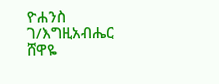ዮሐንስ ገ/እግዚአብሔር ሸዋዬ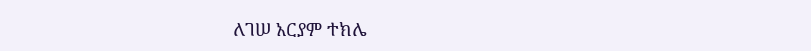ለገሠ አርያም ተክሌ